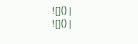![]() |
![]() |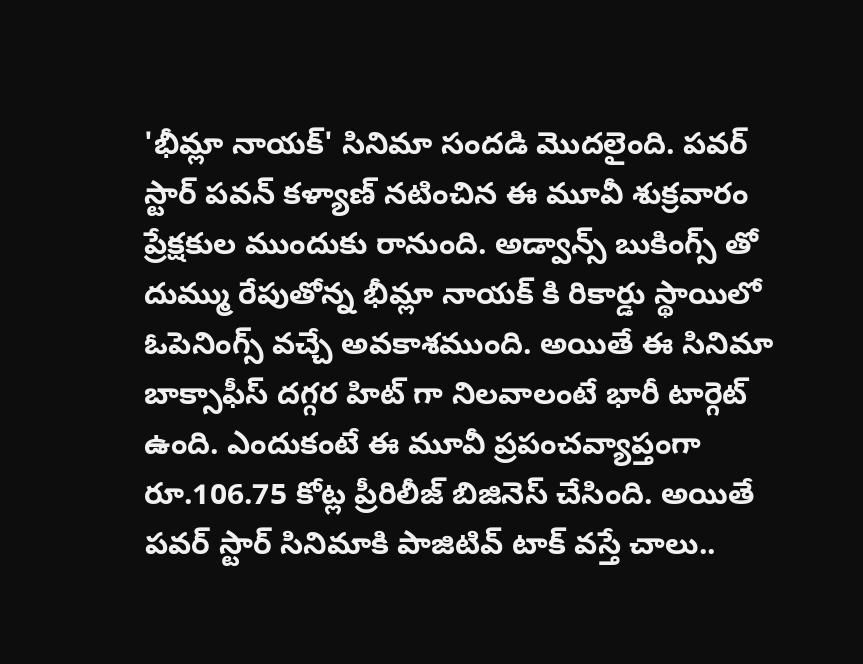'భీమ్లా నాయక్' సినిమా సందడి మొదలైంది. పవర్ స్టార్ పవన్ కళ్యాణ్ నటించిన ఈ మూవీ శుక్రవారం ప్రేక్షకుల ముందుకు రానుంది. అడ్వాన్స్ బుకింగ్స్ తో దుమ్ము రేపుతోన్న భీమ్లా నాయక్ కి రికార్డు స్థాయిలో ఓపెనింగ్స్ వచ్చే అవకాశముంది. అయితే ఈ సినిమా బాక్సాఫీస్ దగ్గర హిట్ గా నిలవాలంటే భారీ టార్గెట్ ఉంది. ఎందుకంటే ఈ మూవీ ప్రపంచవ్యాప్తంగా రూ.106.75 కోట్ల ప్రీరిలీజ్ బిజినెస్ చేసింది. అయితే పవర్ స్టార్ సినిమాకి పాజిటివ్ టాక్ వస్తే చాలు..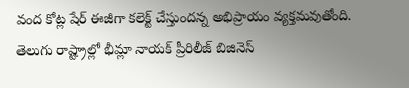వంద కోట్ల షేర్ ఈజీగా కలెక్ట్ చేస్తుందన్న అభిప్రాయం వ్యక్తమవుతోంది.
తెలుగు రాష్ట్రాల్లో భీమ్లా నాయక్ ప్రీరిలీజ్ బిజినెస్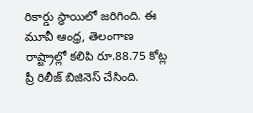రికార్డు స్థాయిలో జరిగింది. ఈ మూవీ ఆంధ్ర, తెలంగాణ రాష్ట్రాల్లో కలిపి రూ.88.75 కోట్ల ప్రీ రిలీజ్ బిజినెస్ చేసింది.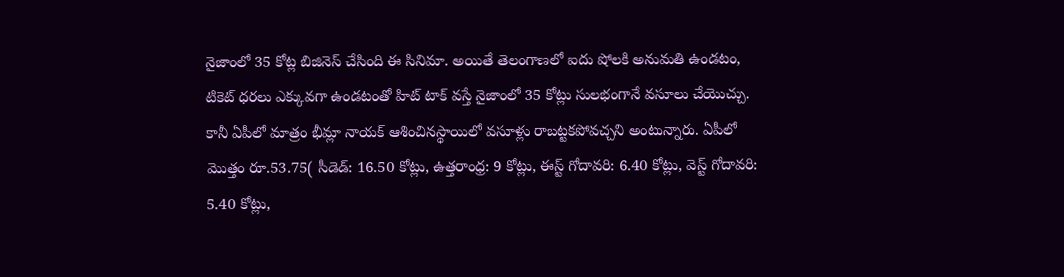నైజాంలో 35 కోట్ల బిజినెస్ చేసింది ఈ సినిమా. అయితే తెలంగాణలో ఐదు షోలకి అనుమతి ఉండటం, టికెట్ ధరలు ఎక్కువగా ఉండటంతో హిట్ టాక్ వస్తే నైజాంలో 35 కోట్లు సులభంగానే వసూలు చేయొచ్చు. కానీ ఏపీలో మాత్రం భీమ్లా నాయక్ ఆశించినస్థాయిలో వసూళ్లు రాబట్టకపోవచ్చని అంటున్నారు. ఏపీలో మొత్తం రూ.53.75( సీడెడ్: 16.50 కోట్లు, ఉత్తరాంధ్ర: 9 కోట్లు, ఈస్ట్ గోదావరి: 6.40 కోట్లు, వెస్ట్ గోదావరి: 5.40 కోట్లు,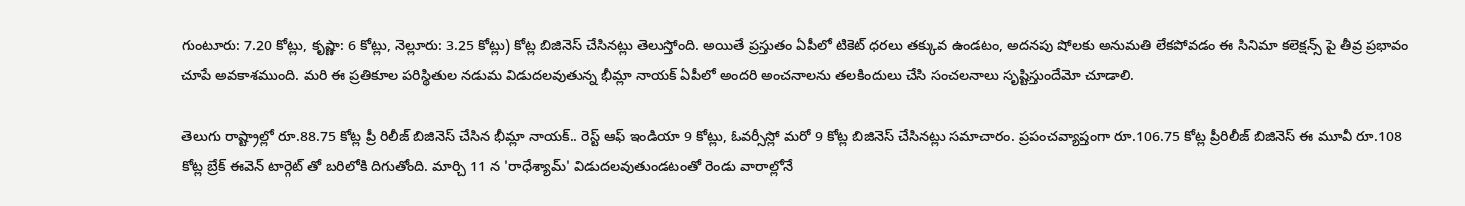గుంటూరు: 7.20 కోట్లు, కృష్ణా: 6 కోట్లు, నెల్లూరు: 3.25 కోట్లు) కోట్ల బిజినెస్ చేసినట్లు తెలుస్తోంది. అయితే ప్రస్తుతం ఏపీలో టికెట్ ధరలు తక్కువ ఉండటం, అదనపు షోలకు అనుమతి లేకపోవడం ఈ సినిమా కలెక్షన్స్ పై తీవ్ర ప్రభావం చూపే అవకాశముంది. మరి ఈ ప్రతికూల పరిస్థితుల నడుమ విడుదలవుతున్న భీమ్లా నాయక్ ఏపీలో అందరి అంచనాలను తలకిందులు చేసి సంచలనాలు సృష్టిస్తుందేమో చూడాలి.

తెలుగు రాష్ట్రాల్లో రూ.88.75 కోట్ల ప్రీ రిలీజ్ బిజినెస్ చేసిన భీమ్లా నాయక్.. రెస్ట్ ఆఫ్ ఇండియా 9 కోట్లు, ఓవర్సీస్లో మరో 9 కోట్ల బిజినెస్ చేసినట్లు సమాచారం. ప్రపంచవ్యాప్తంగా రూ.106.75 కోట్ల ప్రీరిలీజ్ బిజినెస్ ఈ మూవీ రూ.108 కోట్ల బ్రేక్ ఈవెన్ టార్గెట్ తో బరిలోకి దిగుతోంది. మార్చి 11 న 'రాధేశ్యామ్' విడుదలవుతుండటంతో రెండు వారాల్లోనే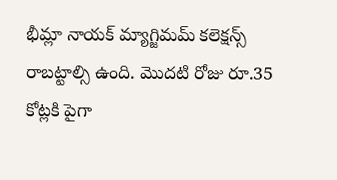భీమ్లా నాయక్ మ్యాగ్జిమమ్ కలెక్షన్స్ రాబట్టాల్సి ఉంది. మొదటి రోజు రూ.35 కోట్లకి పైగా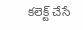కలెక్ట్ చేసే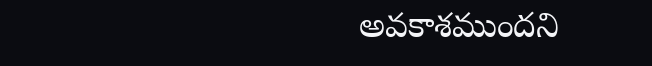అవకాశముందని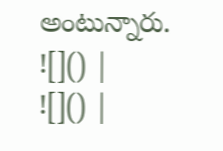అంటున్నారు.
![]() |
![]() |